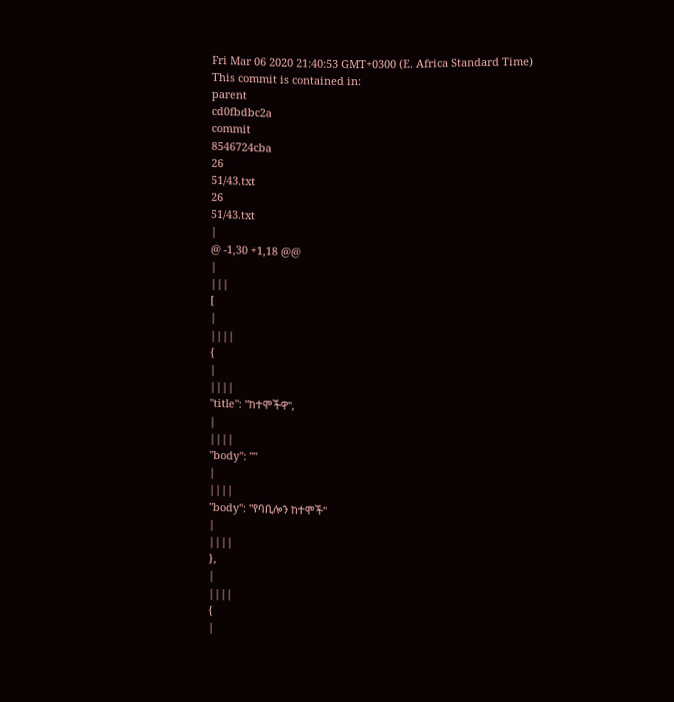Fri Mar 06 2020 21:40:53 GMT+0300 (E. Africa Standard Time)
This commit is contained in:
parent
cd0fbdbc2a
commit
8546724cba
26
51/43.txt
26
51/43.txt
|
@ -1,30 +1,18 @@
|
|||
[
|
||||
{
|
||||
"title": "ከተሞችዋ",
|
||||
"body": ""
|
||||
"body": "የባቢሎን ከተሞች"
|
||||
},
|
||||
{
|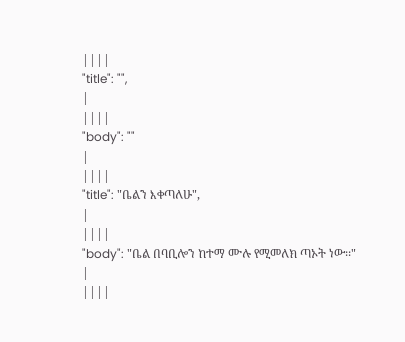||||
"title": "",
|
||||
"body": ""
|
||||
"title": "ቤልን እቀጣለሁ",
|
||||
"body": "ቤል በባቢሎን ከተማ ሙሉ የሚመለክ ጣኦት ነው፡፡"
|
||||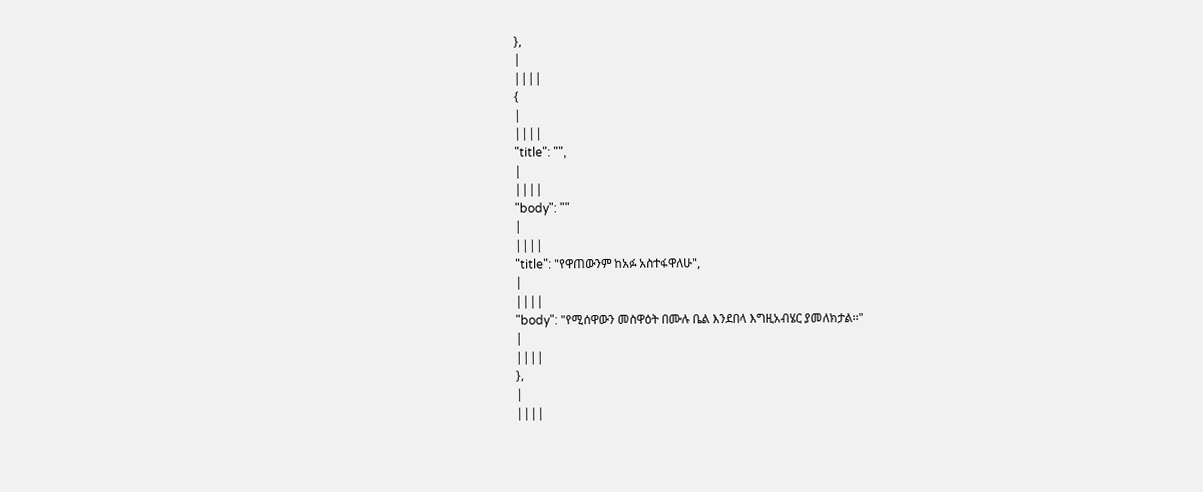},
|
||||
{
|
||||
"title": "",
|
||||
"body": ""
|
||||
"title": "የዋጠውንም ከአፉ አስተፋዋለሁ",
|
||||
"body": "የሚሰዋውን መስዋዕት በሙሉ ቤል እንደበላ እግዚአብሄር ያመለክታል፡፡"
|
||||
},
|
||||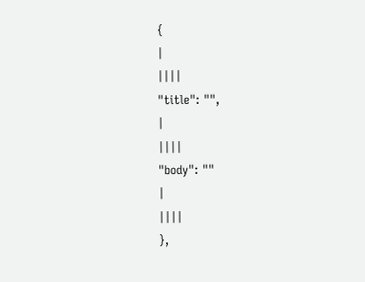{
|
||||
"title": "",
|
||||
"body": ""
|
||||
},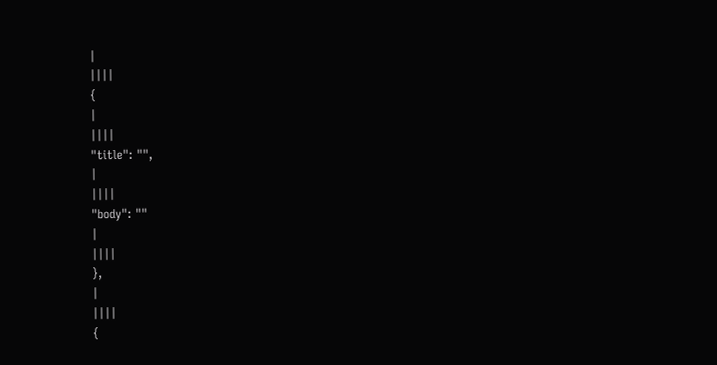|
||||
{
|
||||
"title": "",
|
||||
"body": ""
|
||||
},
|
||||
{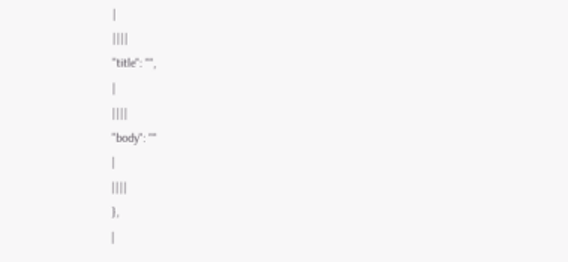|
||||
"title": "",
|
||||
"body": ""
|
||||
},
|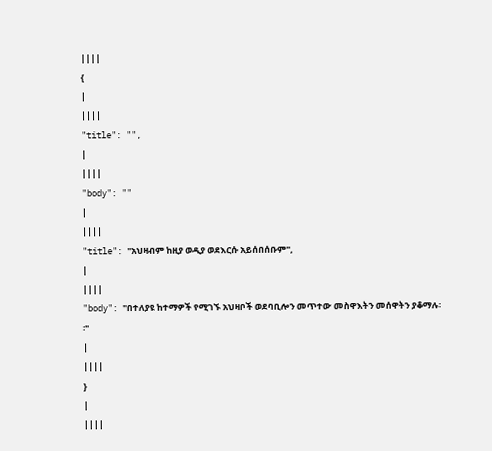||||
{
|
||||
"title": "",
|
||||
"body": ""
|
||||
"title": "አህዛብም ከዚያ ወዲያ ወደእርሱ አይሰበሰቡም",
|
||||
"body": "በተለያዩ ከተማዎች የሚገኙ አህዛቦች ወደባቢሎን መጥተው መስዋእትን መሰዋትን ያቆማሉ፡፡"
|
||||
}
|
||||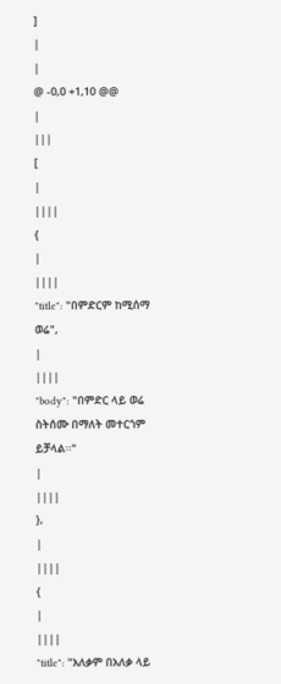]
|
|
@ -0,0 +1,10 @@
|
|||
[
|
||||
{
|
||||
"title": "በምድርም ከሚሰማ ወሬ",
|
||||
"body": "በምድር ላይ ወሬ ስትሰሙ በማለት መተርጎም ይቻላል፡፡"
|
||||
},
|
||||
{
|
||||
"title": "አለቃም በአለቃ ላይ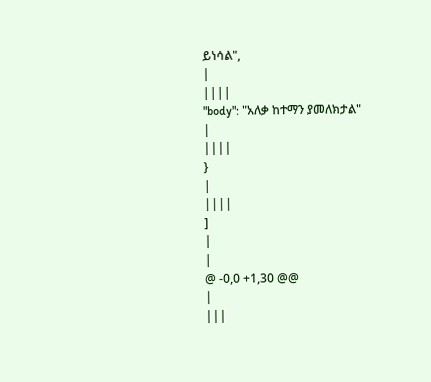ይነሳል",
|
||||
"body": "አለቃ ከተማን ያመለክታል"
|
||||
}
|
||||
]
|
|
@ -0,0 +1,30 @@
|
|||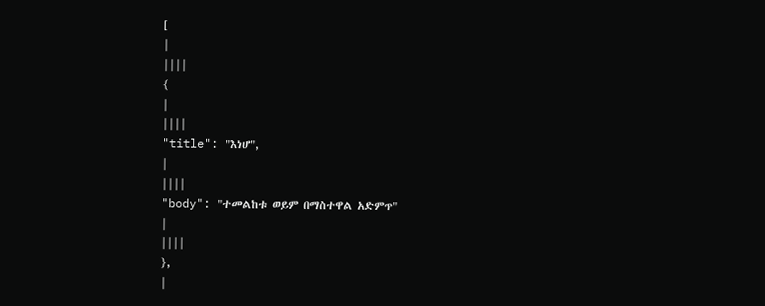[
|
||||
{
|
||||
"title": "እነሆ",
|
||||
"body": "ተመልከቱ ወይም በማስተዋል አድምጥ"
|
||||
},
|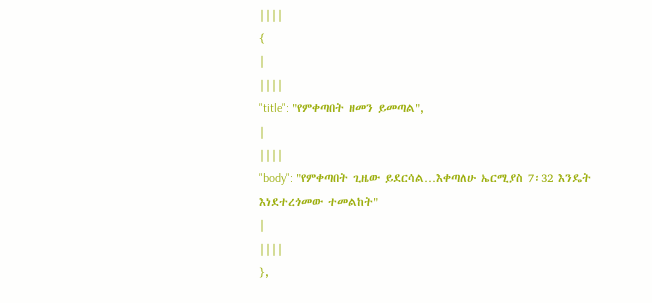||||
{
|
||||
"title": "የምቀጣበት ዘመን ይመጣል",
|
||||
"body": "የምቀጣበት ጊዜው ይደርሳል…እቀጣለሁ ኤርሚያስ 7፡32 እንዴት እነደተረጎመው ተመልከት"
|
||||
},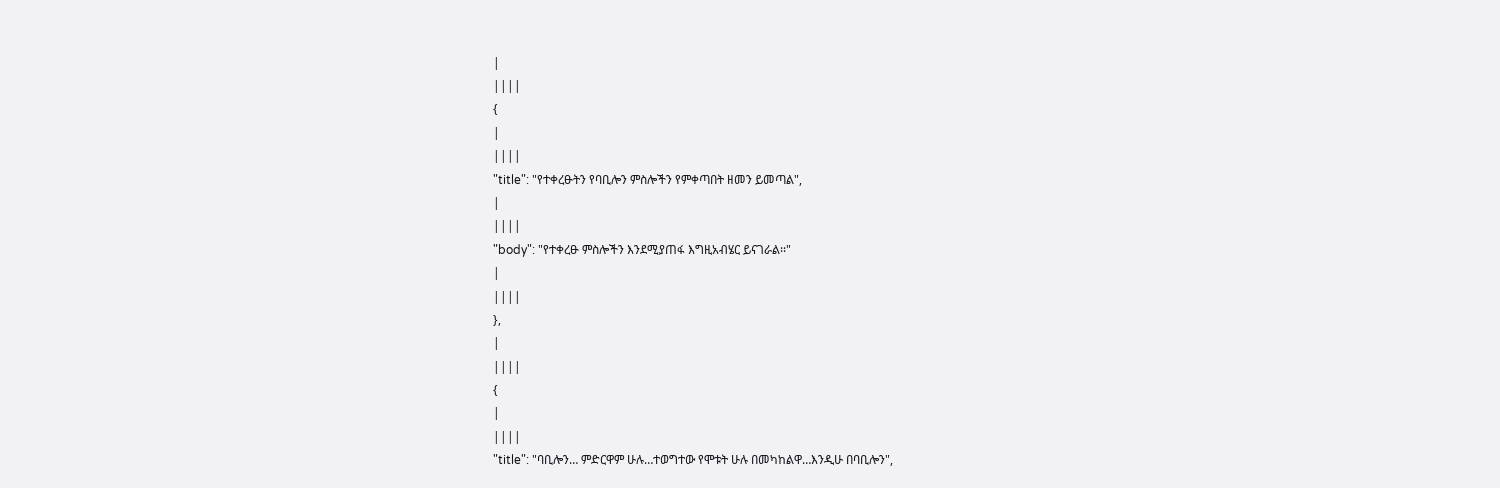|
||||
{
|
||||
"title": "የተቀረፁትን የባቢሎን ምስሎችን የምቀጣበት ዘመን ይመጣል",
|
||||
"body": "የተቀረፁ ምስሎችን እንደሚያጠፋ እግዚአብሄር ይናገራል፡፡"
|
||||
},
|
||||
{
|
||||
"title": "ባቢሎን… ምድርዋም ሁሉ…ተወግተው የሞቱት ሁሉ በመካከልዋ…እንዲሁ በባቢሎን",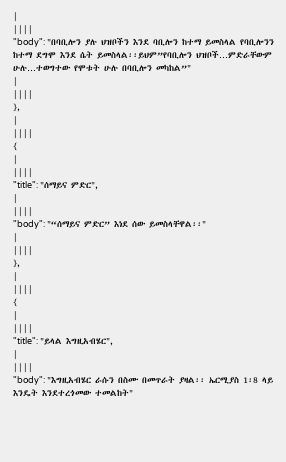|
||||
"body": "በባቢሎን ያሉ ህዝቦችን እንደ ባቢሎን ከተማ ይመስላል የባቢሎንን ከተማ ደግሞ እንደ ሴት ይመስላል፡፡ይህም”የባቢሎን ህዝቦች…ምድራቸውም ሁሉ…ተወግተው የሞቱት ሁሉ በባቢሎን መካከል”"
|
||||
},
|
||||
{
|
||||
"title": "ሰማይና ምድር",
|
||||
"body": "“ሰማይና ምድር” እነደ ሰው ይመስላቸዋል፡፡"
|
||||
},
|
||||
{
|
||||
"title": "ይላል እግዚአብሄር",
|
||||
"body": "እግዚአብሄር ራሱን በስሙ በመጥራት ያዛል፡፡ ኤርሚያስ 1፡8 ላይ እንዴት እንደተረጎመው ተመልከት"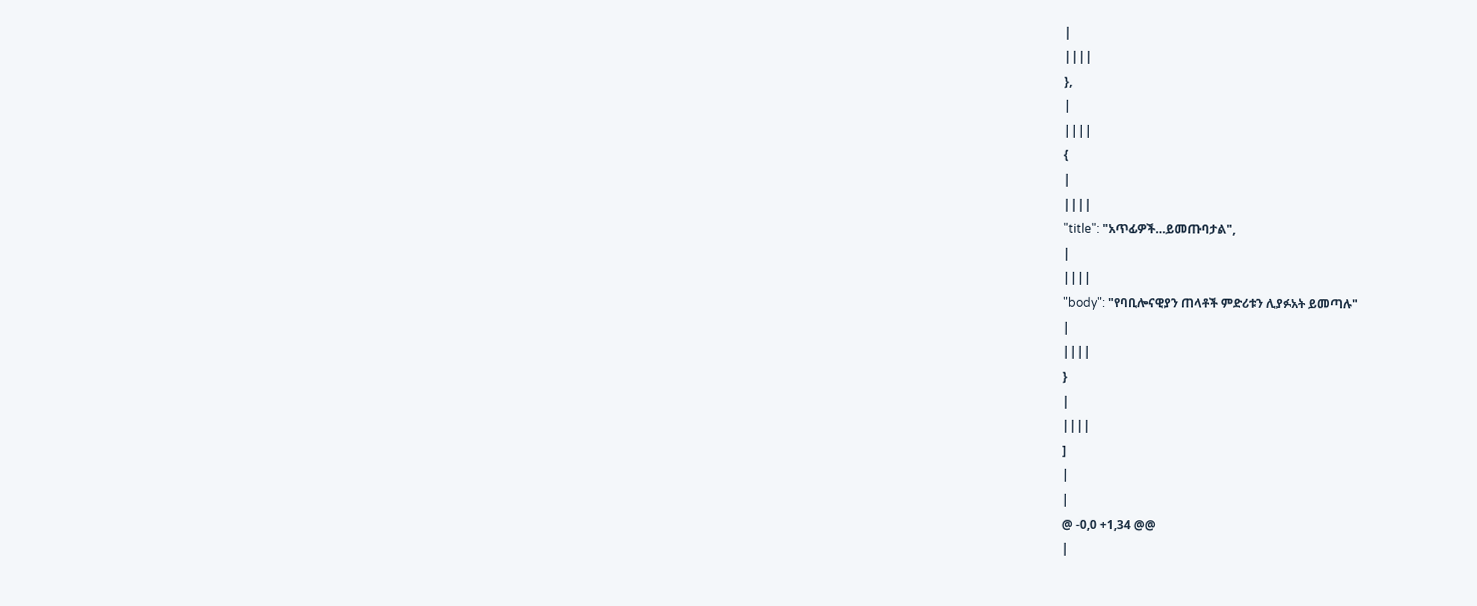|
||||
},
|
||||
{
|
||||
"title": "አጥፊዎች…ይመጡባታል",
|
||||
"body": "የባቢሎናዊያን ጠላቶች ምድሪቱን ሊያፉአት ይመጣሉ"
|
||||
}
|
||||
]
|
|
@ -0,0 +1,34 @@
|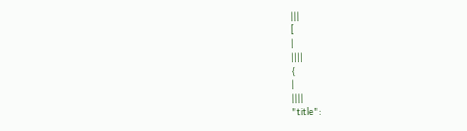|||
[
|
||||
{
|
||||
"title":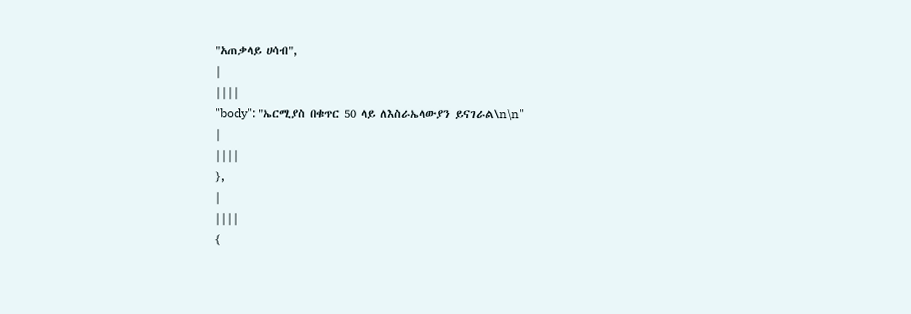"አጠቃላይ ሀሳብ",
|
||||
"body": "ኤርሚያስ በቁጥር 50 ላይ ለእስራኤላውያን ይናገራል\n\n"
|
||||
},
|
||||
{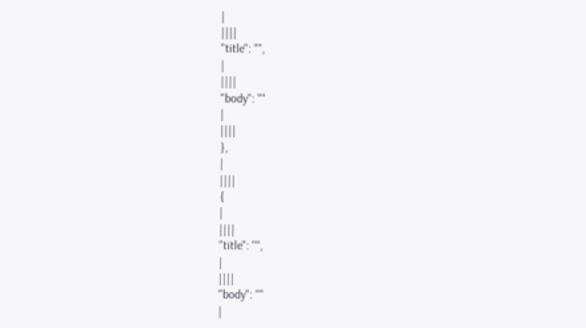|
||||
"title": "",
|
||||
"body": ""
|
||||
},
|
||||
{
|
||||
"title": "",
|
||||
"body": ""
|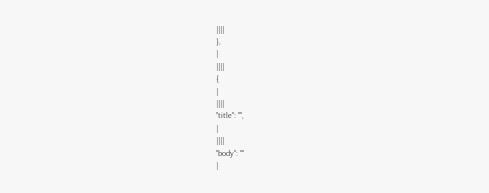||||
},
|
||||
{
|
||||
"title": "",
|
||||
"body": ""
|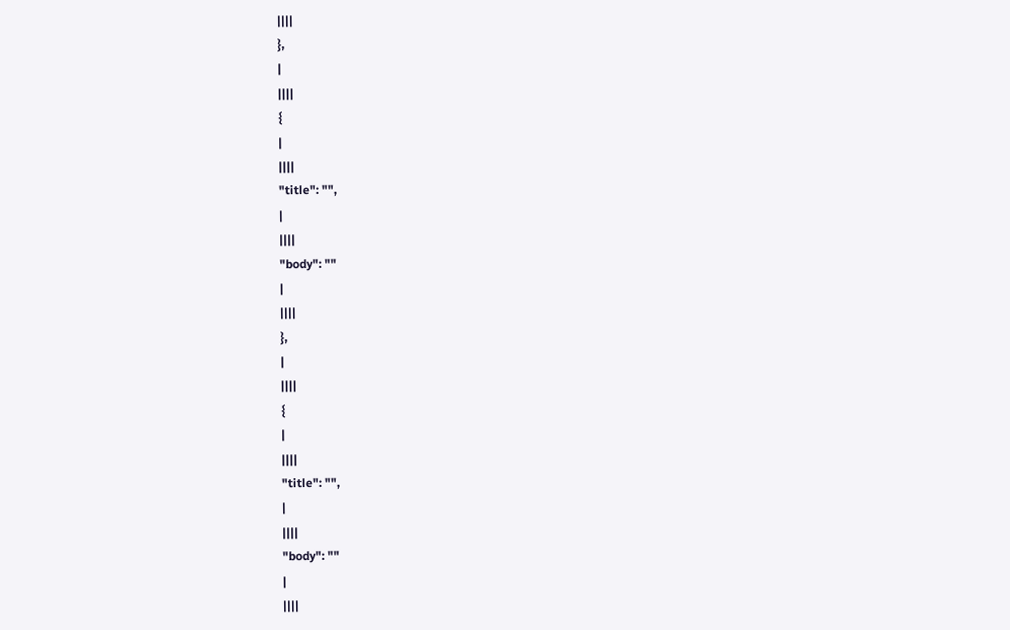||||
},
|
||||
{
|
||||
"title": "",
|
||||
"body": ""
|
||||
},
|
||||
{
|
||||
"title": "",
|
||||
"body": ""
|
||||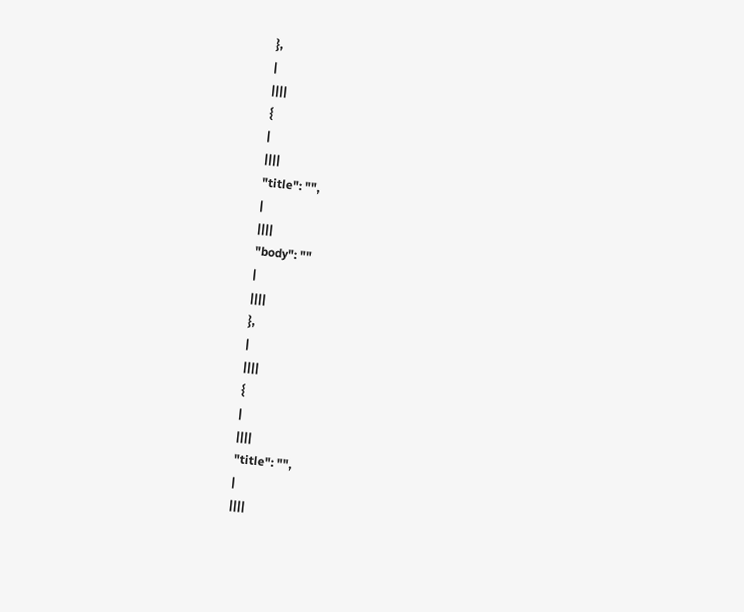},
|
||||
{
|
||||
"title": "",
|
||||
"body": ""
|
||||
},
|
||||
{
|
||||
"title": "",
|
||||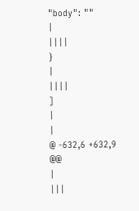"body": ""
|
||||
}
|
||||
]
|
|
@ -632,6 +632,9 @@
|
|||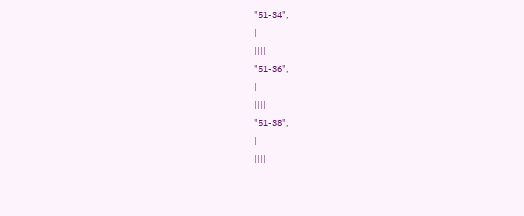"51-34",
|
||||
"51-36",
|
||||
"51-38",
|
||||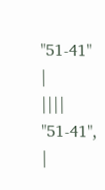"51-41"
|
||||
"51-41",
|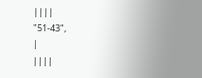||||
"51-43",
|
||||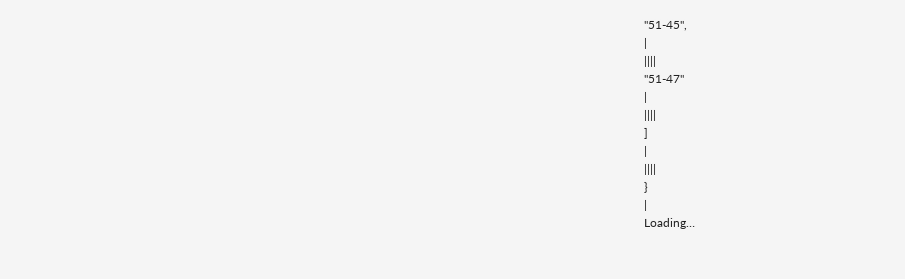"51-45",
|
||||
"51-47"
|
||||
]
|
||||
}
|
Loading…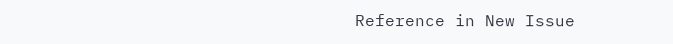Reference in New Issue